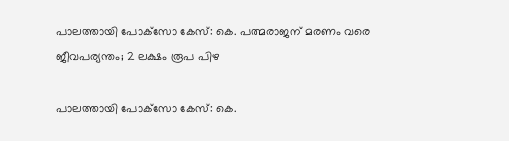പാലത്തായി പോക്‌സോ കേസ്: കെ. പത്മരാജന് മരണം വരെ ജീവപര്യന്തം; 2 ലക്ഷം രൂപ പിഴ

പാലത്തായി പോക്‌സോ കേസ്: കെ.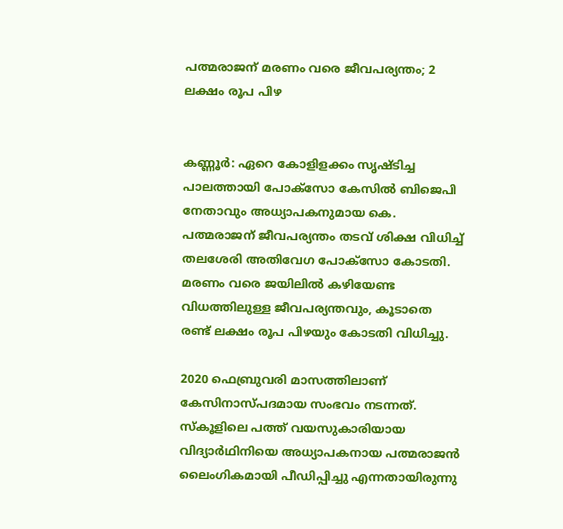പത്മരാജന് മരണം വരെ ജീവപര്യന്തം; 2 ലക്ഷം രൂപ പിഴ


കണ്ണൂർ: ഏറെ കോളിളക്കം സൃഷ്ടിച്ച പാലത്തായി പോക്‌സോ കേസിൽ ബിജെപി നേതാവും അധ്യാപകനുമായ കെ. പത്മരാജന് ജീവപര്യന്തം തടവ് ശിക്ഷ വിധിച്ച് തലശേരി അതിവേഗ പോക്‌സോ കോടതി. മരണം വരെ ജയിലിൽ കഴിയേണ്ട വിധത്തിലുള്ള ജീവപര്യന്തവും, കൂടാതെ രണ്ട് ലക്ഷം രൂപ പിഴയും കോടതി വിധിച്ചു.

2020 ഫെബ്രുവരി മാസത്തിലാണ് കേസിനാസ്പദമായ സംഭവം നടന്നത്. സ്കൂളിലെ പത്ത് വയസുകാരിയായ വിദ്യാർഥിനിയെ അധ്യാപകനായ പത്മരാജൻ ലൈംഗികമായി പീഡിപ്പിച്ചു എന്നതായിരുന്നു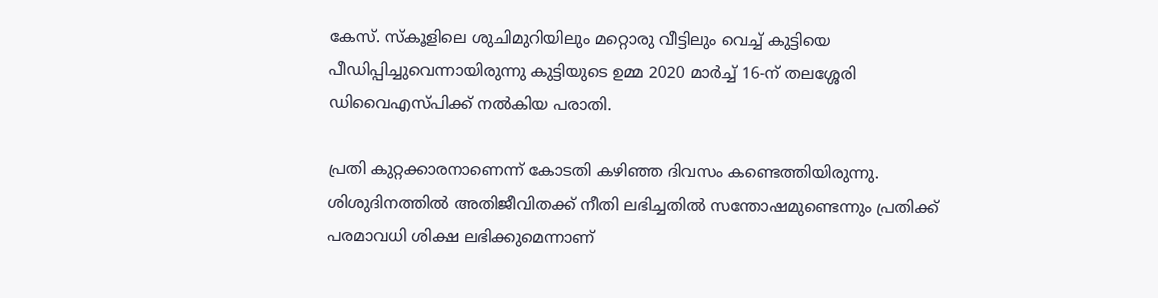കേസ്. സ്കൂളിലെ ശുചിമുറിയിലും മറ്റൊരു വീട്ടിലും വെച്ച് കുട്ടിയെ പീഡിപ്പിച്ചുവെന്നായിരുന്നു കുട്ടിയുടെ ഉമ്മ 2020 മാർച്ച് 16-ന് തലശ്ശേരി ഡിവൈഎസ്പിക്ക് നൽകിയ പരാതി.

പ്രതി കുറ്റക്കാരനാണെന്ന് കോടതി കഴിഞ്ഞ ദിവസം കണ്ടെത്തിയിരുന്നു. ശിശുദിനത്തിൽ അതിജീവിതക്ക് നീതി ലഭിച്ചതിൽ സന്തോഷമുണ്ടെന്നും പ്രതിക്ക് പരമാവധി ശിക്ഷ ലഭിക്കുമെന്നാണ്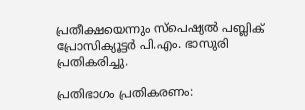പ്രതീക്ഷയെന്നും സ്‌പെഷ്യൽ പബ്ലിക് പ്രോസിക്യൂട്ടർ പി.എം. ഭാസുരി പ്രതികരിച്ചു.

പ്രതിഭാഗം പ്രതികരണം: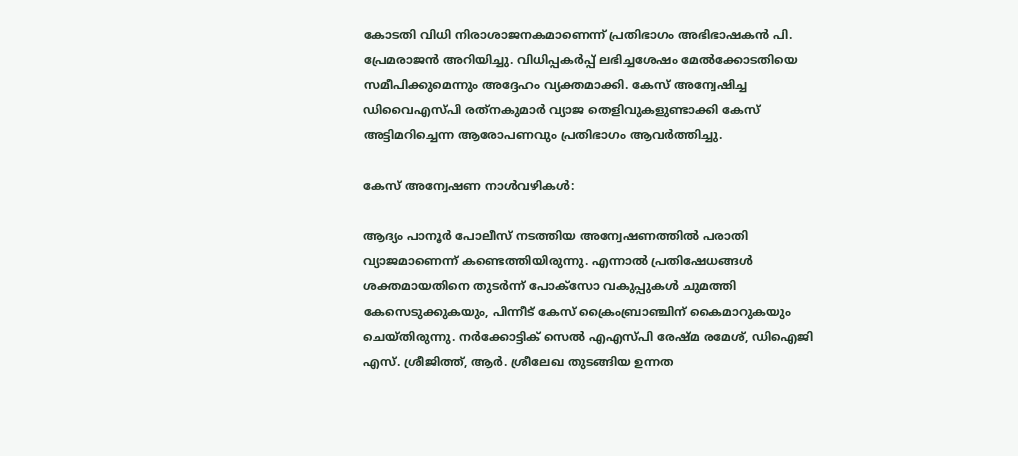കോടതി വിധി നിരാശാജനകമാണെന്ന് പ്രതിഭാഗം അഭിഭാഷകൻ പി. പ്രേമരാജൻ അറിയിച്ചു. വിധിപ്പകർപ്പ് ലഭിച്ചശേഷം മേൽക്കോടതിയെ സമീപിക്കുമെന്നും അദ്ദേഹം വ്യക്തമാക്കി. കേസ് അന്വേഷിച്ച ഡിവൈഎസ്പി രത്‌നകുമാർ വ്യാജ തെളിവുകളുണ്ടാക്കി കേസ് അട്ടിമറിച്ചെന്ന ആരോപണവും പ്രതിഭാഗം ആവർത്തിച്ചു.

കേസ് അന്വേഷണ നാൾവഴികൾ:

ആദ്യം പാനൂർ പോലീസ് നടത്തിയ അന്വേഷണത്തിൽ പരാതി വ്യാജമാണെന്ന് കണ്ടെത്തിയിരുന്നു. എന്നാൽ പ്രതിഷേധങ്ങൾ ശക്തമായതിനെ തുടർന്ന് പോക്‌സോ വകുപ്പുകൾ ചുമത്തി കേസെടുക്കുകയും, പിന്നീട് കേസ് ക്രൈംബ്രാഞ്ചിന് കൈമാറുകയും ചെയ്തിരുന്നു. നർക്കോട്ടിക് സെൽ എഎസ്പി രേഷ്മ രമേശ്, ഡിഐജി എസ്. ശ്രീജിത്ത്, ആർ. ശ്രീലേഖ തുടങ്ങിയ ഉന്നത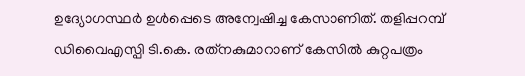ഉദ്യോഗസ്ഥർ ഉൾപ്പെടെ അന്വേഷിച്ച കേസാണിത്. തളിപ്പറമ്പ് ഡിവൈഎസ്പി ടി.കെ. രത്‌നകുമാറാണ് കേസിൽ കുറ്റപത്രം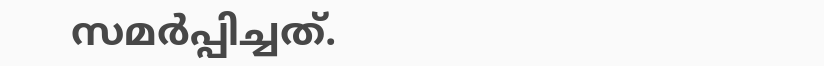സമർപ്പിച്ചത്.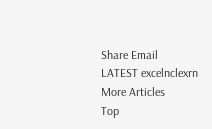Share Email
LATEST excelnclexrn
More Articles
Top